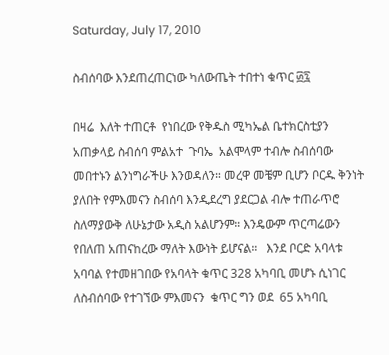Saturday, July 17, 2010

ስብሰባው እንደጠረጠርነው ካለውጤት ተበተነ ቁጥር ፴፯

በዛሬ  እለት ተጠርቶ  የነበረው የቅዱስ ሚካኤል ቤተክርስቲያን አጠቃላይ ስብሰባ ምልአተ  ጉባኤ  አልሞላም ተብሎ ስብሰባው መበተኑን ልንነግራችሁ እንወዳለን። መረዋ መቼም ቢሆን ቦርዱ ቅንነት ያለበት የምእመናን ስብሰባ እንዲደረግ ያደርጋል ብሎ ተጠራጥሮ  ስለማያውቅ ለሁኔታው አዲስ አልሆንም። እንዴውም ጥርጣሬውን የበለጠ አጠናከረው ማለት እውነት ይሆናል።   እንደ ቦርድ አባላቱ አባባል የተመዘገበው የአባላት ቁጥር 328 አካባቢ መሆኑ ሲነገር ለስብሰባው የተገኘው ምእመናን  ቁጥር ግን ወደ  65 አካባቢ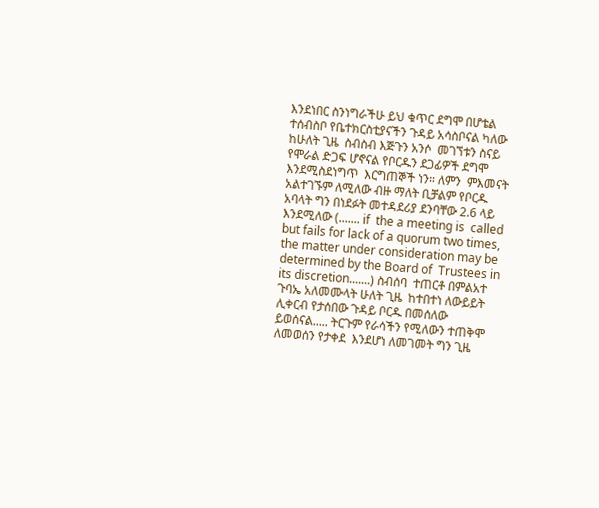እንደነበር ስንነግራችሁ ይህ ቁጥር ደግሞ በሆቴል ተሰብስቦ የቤተክርስቲያናችን ጉዳይ አሳስቦናል ካለው ከሁለት ጊዜ  ስብስብ እጅጉን አንሶ  መገኘቱን ስናይ የሞራል ድጋፍ ሆኖናል የቦርዱን ደጋፊዎች ደግሞ እንደሚስደነግጥ  እርግጠኞች ነን። ለምን  ምእመናት አልተገኙም ለሚለው ብዙ ማለት ቢቻልም የቦርዱ አባላት ግን በነደፉት መተዳደሪያ ደንባቸው 2.6 ላይ እንደሚለው (....... if  the a meeting is  called but fails for lack of a quorum two times,  the matter under consideration may be determined by the Board of  Trustees in its discretion.......) ስብሰባ  ተጠርቶ በምልአተ ጉባኤ አለመሙላት ሁለት ጊዜ  ከተበተነ ለውይይት ሊቀርብ የታሰበው ጉዳይ ቦርዱ በመሰለው ይወሰናል..... ትርጉም የራሳችን የሚለውን ተጠቅሞ ለመወሰን የታቀደ  እንደሆነ ለመገመት ግን ጊዜ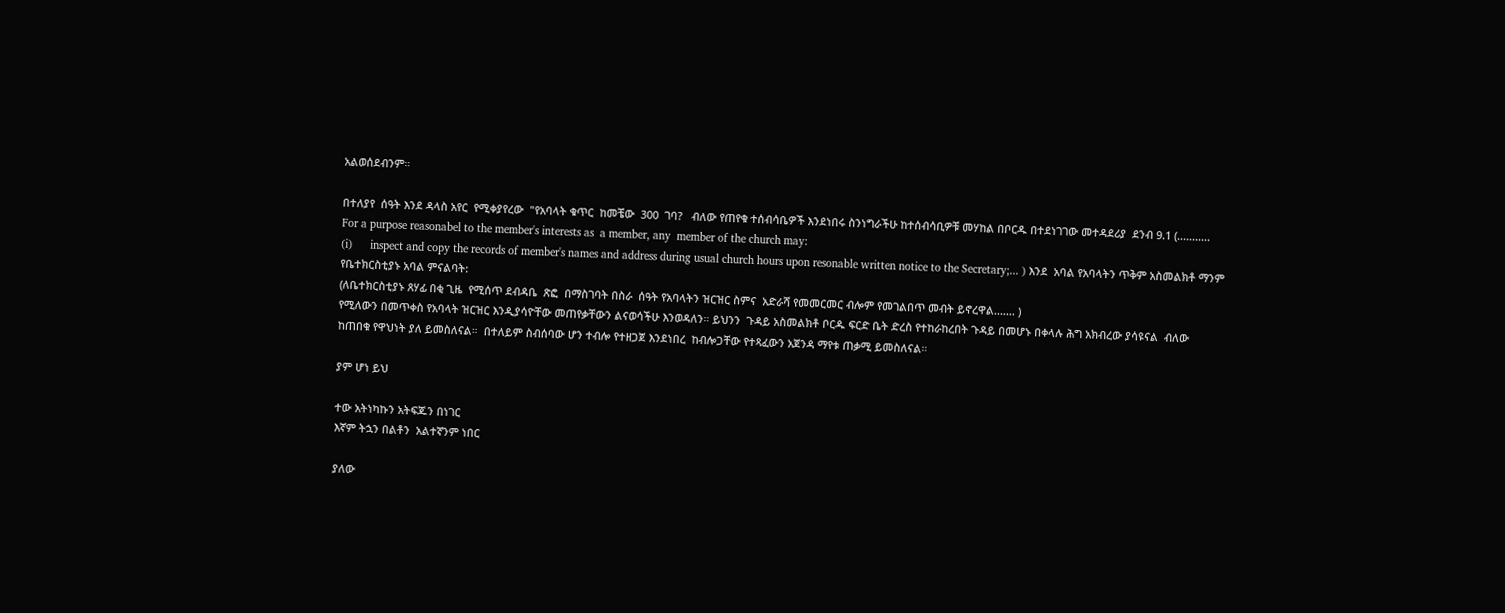አልወሰደብንም።

በተለያየ  ሰዓት እንደ ዳላስ አየር  የሚቀያየረው  "የአባላት ቁጥር  ከመቼው  300  ገባ?   ብለው የጠየቁ ተሰብሳቤዎች እንደነበሩ ስንነግራችሁ ከተሰብሳቢዎቹ መሃከል በቦርዱ በተደነገገው መተዳደሪያ  ደንብ 9.1 (........... For a purpose reasonabel to the member's interests as  a member, any  member of the church may:
(i)      inspect and copy the records of member's names and address during usual church hours upon resonable written notice to the Secretary;... ) እንደ  አባል የአባላትን ጥቅም አስመልክቶ ማንም የቤተክርስቲያኑ አባል ምናልባት:
(ለቤተክርስቲያኑ ጸሃፊ በቂ ጊዜ  የሚሰጥ ደብዳቤ  ጽፎ  በማስገባት በስራ  ሰዓት የአባላትን ዝርዝር ስምና  አድራሻ የመመርመር ብሎም የመገልበጥ መብት ይኖረዋል....... )
የሚለውን በመጥቀስ የአባላት ዝርዝር እንዲያሳዮቸው መጠየቃቸውን ልናወሳችሁ እንወዳለን። ይህንን  ጉዳይ አስመልክቶ ቦርዱ ፍርድ ቤት ድረስ የተከራከረበት ጉዳይ በመሆኑ በቀላሉ ሕግ አክብረው ያሳዩናል  ብለው ከጠበቁ የዋህነት ያለ ይመስለናል።  በተለይም ስብሰባው ሆን ተብሎ የተዘጋጀ እንደነበረ  ከብሎጋቸው የተጻፈውን አጀንዳ ማየቱ ጠቃሚ ይመስለናል።

ያም ሆነ ይህ

ተው አትነካኩን አትፍጁን በነገር
እኛም ትኋን በልቶን  አልተኛንም ነበር

ያለው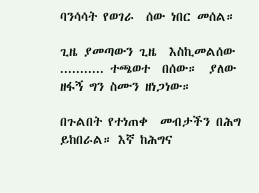ባንሳሳት የወገራ  ሰው ነበር መሰል።

ጊዜ ያመጣውን ጊዜ  እስኪመልሰው
........... ተጫወተ  በሰው።  ያለው ዘፋኝ ግን ስሙን ዘነጋነው።

በጉልበት የተነጠቀ  መብታችን በሕግ ይከበራል። እኛ ከሕግና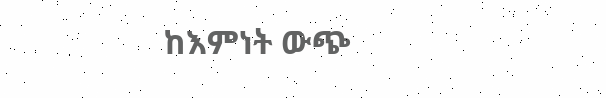ከእምነት ውጭ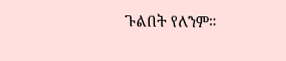ጉልበት የለንም።